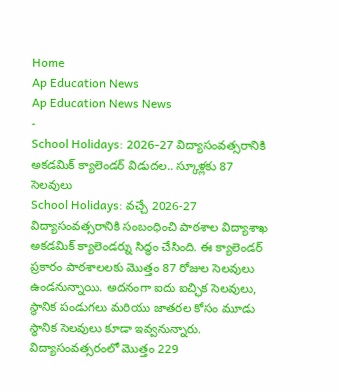Home
Ap Education News
Ap Education News News
-
School Holidays: 2026-27 విద్యాసంవత్సరానికి అకడమిక్ క్యాలెండర్ విడుదల.. స్కూళ్లకు 87 సెలవులు
School Holidays: వచ్చే 2026-27 విద్యాసంవత్సరానికి సంబంధించి పాఠశాల విద్యాశాఖ అకడమిక్ క్యాలెండర్ను సిద్ధం చేసింది. ఈ క్యాలెండర్ ప్రకారం పాఠశాలలకు మొత్తం 87 రోజుల సెలవులు ఉండనున్నాయి. అదనంగా ఐదు ఐచ్ఛిక సెలవులు, స్థానిక పండుగలు మరియు జాతరల కోసం మూడు స్థానిక సెలవులు కూడా ఇవ్వనున్నారు. విద్యాసంవత్సరంలో మొత్తం 229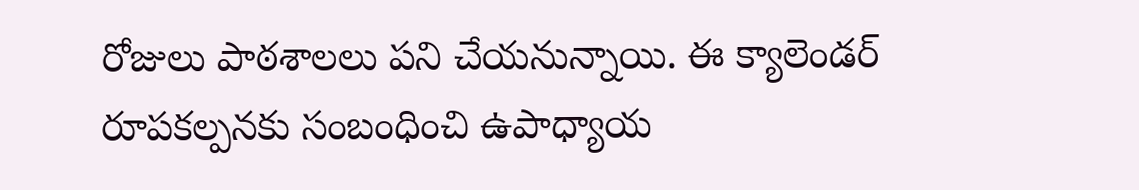రోజులు పాఠశాలలు పని చేయనున్నాయి. ఈ క్యాలెండర్ రూపకల్పనకు సంబంధించి ఉపాధ్యాయ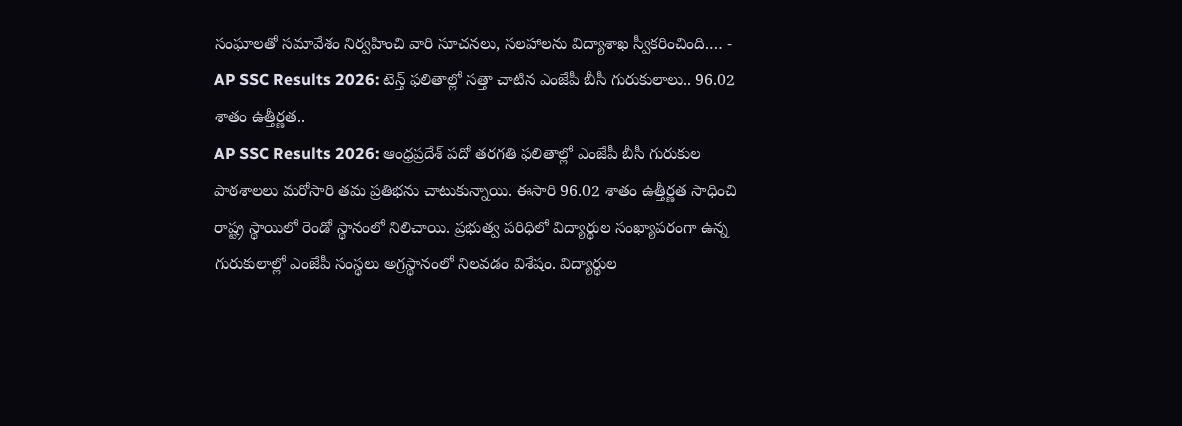సంఘాలతో సమావేశం నిర్వహించి వారి సూచనలు, సలహాలను విద్యాశాఖ స్వీకరించింది.… -
AP SSC Results 2026: టెన్త్ ఫలితాల్లో సత్తా చాటిన ఎంజేపీ బీసీ గురుకులాలు.. 96.02 శాతం ఉత్తీర్ణత..
AP SSC Results 2026: ఆంధ్రప్రదేశ్ పదో తరగతి ఫలితాల్లో ఎంజేపీ బీసీ గురుకుల పాఠశాలలు మరోసారి తమ ప్రతిభను చాటుకున్నాయి. ఈసారి 96.02 శాతం ఉత్తీర్ణత సాధించి రాష్ట్ర స్థాయిలో రెండో స్థానంలో నిలిచాయి. ప్రభుత్వ పరిధిలో విద్యార్థుల సంఖ్యాపరంగా ఉన్న గురుకులాల్లో ఎంజేపీ సంస్థలు అగ్రస్థానంలో నిలవడం విశేషం. విద్యార్థుల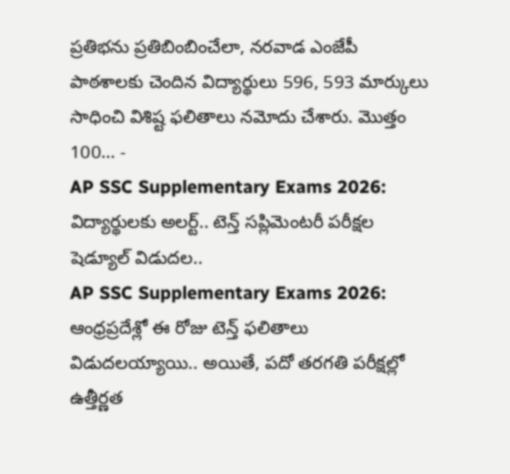ప్రతిభను ప్రతిబింబించేలా, నరవాడ ఎంజేపీ పాఠశాలకు చెందిన విద్యార్థులు 596, 593 మార్కులు సాధించి విశిష్ట ఫలితాలు నమోదు చేశారు. మొత్తం 100… -
AP SSC Supplementary Exams 2026: విద్యార్థులకు అలర్ట్.. టెన్త్ సప్లిమెంటరీ పరీక్షల షెడ్యూల్ విడుదల..
AP SSC Supplementary Exams 2026: ఆంధ్రప్రదేశ్లో ఈ రోజు టెన్త్ ఫలితాలు విడుదలయ్యాయి.. అయితే, పదో తరగతి పరీక్షల్లో ఉత్తీర్ణత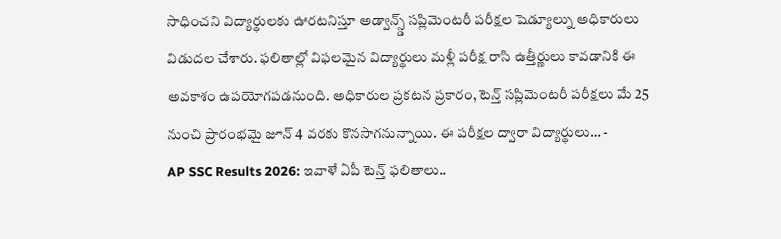సాధించని విద్యార్థులకు ఊరటనిస్తూ అడ్వాన్స్డ్ సప్లిమెంటరీ పరీక్షల షెడ్యూల్ను అధికారులు విడుదల చేశారు. ఫలితాల్లో విఫలమైన విద్యార్థులు మళ్లీ పరీక్ష రాసి ఉత్తీర్ణులు కావడానికి ఈ అవకాశం ఉపయోగపడనుంది. అధికారుల ప్రకటన ప్రకారం, టెన్త్ సప్లిమెంటరీ పరీక్షలు మే 25 నుంచి ప్రారంభమై జూన్ 4 వరకు కొనసాగనున్నాయి. ఈ పరీక్షల ద్వారా విద్యార్థులు… -
AP SSC Results 2026: ఇవాళే ఏపీ టెన్త్ ఫలితాలు..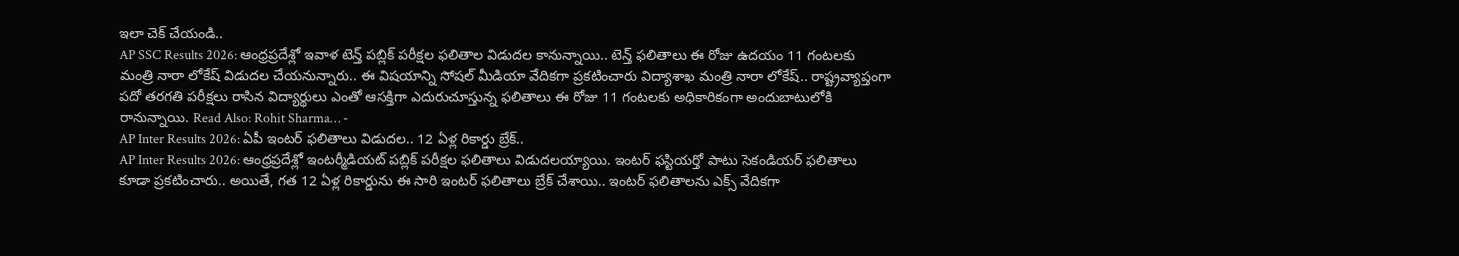ఇలా చెక్ చేయండి..
AP SSC Results 2026: ఆంధ్రప్రదేశ్లో ఇవాళ టెన్త్ పబ్లిక్ పరీక్షల ఫలితాల విడుదల కానున్నాయి.. టెన్త్ ఫలితాలు ఈ రోజు ఉదయం 11 గంటలకు మంత్రి నారా లోకేష్ విడుదల చేయనున్నారు.. ఈ విషయాన్ని సోషల్ మీడియా వేదికగా ప్రకటించారు విద్యాశాఖ మంత్రి నారా లోకేష్.. రాష్ట్రవ్యాప్తంగా పదో తరగతి పరీక్షలు రాసిన విద్యార్థులు ఎంతో ఆసక్తిగా ఎదురుచూస్తున్న ఫలితాలు ఈ రోజు 11 గంటలకు అధికారికంగా అందుబాటులోకి రానున్నాయి. Read Also: Rohit Sharma… -
AP Inter Results 2026: ఏపీ ఇంటర్ ఫలితాలు విడుదల.. 12 ఏళ్ల రికార్డు బ్రేక్..
AP Inter Results 2026: ఆంధ్రప్రదేశ్లో ఇంటర్మీడియట్ పబ్లిక్ పరీక్షల ఫలితాలు విడుదలయ్యాయి. ఇంటర్ ఫస్టియర్తో పాటు సెకండియర్ ఫలితాలు కూడా ప్రకటించారు.. అయితే, గత 12 ఏళ్ల రికార్డును ఈ సారి ఇంటర్ ఫలితాలు బ్రేక్ చేశాయి.. ఇంటర్ ఫలితాలను ఎక్స్ వేదికగా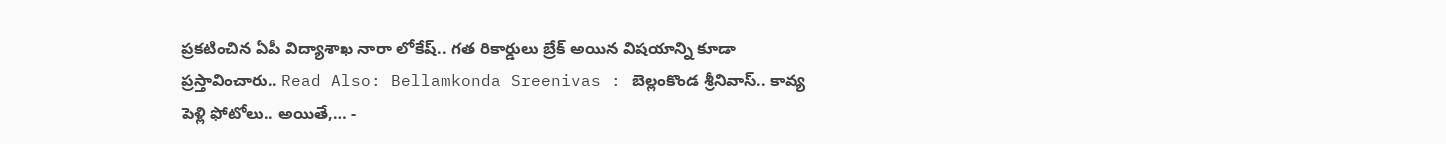ప్రకటించిన ఏపీ విద్యాశాఖ నారా లోకేష్.. గత రికార్డులు బ్రేక్ అయిన విషయాన్ని కూడా ప్రస్తావించారు.. Read Also: Bellamkonda Sreenivas : బెల్లంకొండ శ్రీనివాస్.. కావ్య పెళ్లి ఫోటోలు.. అయితే,… -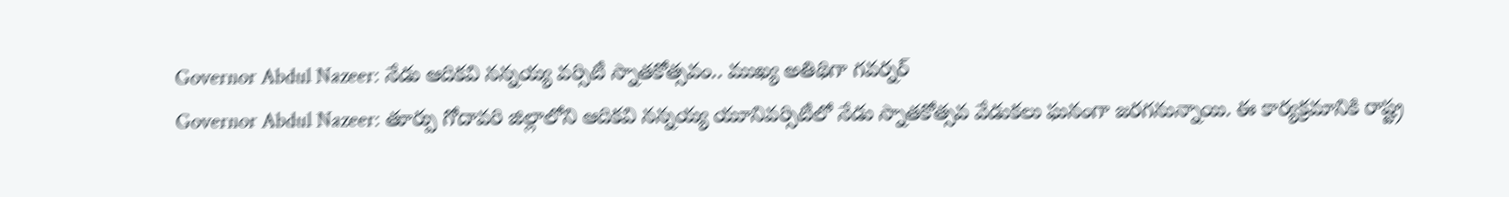Governor Abdul Nazeer: నేడు ఆదికవి నన్నయ్య వర్సిటీ స్నాతకోత్సవం.. ముఖ్య అతిథిగా గవర్నర్
Governor Abdul Nazeer: తూర్పు గోదావరి జిల్లాలోని ఆదికవి నన్నయ్య యూనివర్సిటీలో నేడు స్నాతకోత్సవ వేడుకలు ఘనంగా జరగనున్నాయి. ఈ కార్యక్రమానికి రాష్ట్ర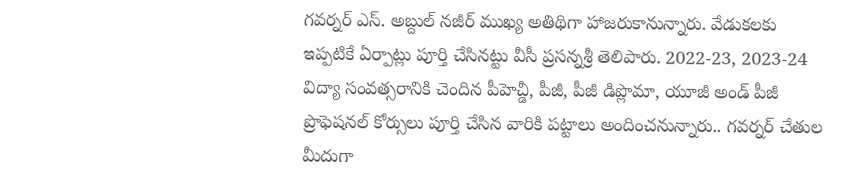గవర్నర్ ఎస్. అబ్దుల్ నజీర్ ముఖ్య అతిథిగా హాజరుకానున్నారు. వేడుకలకు ఇప్పటికే ఏర్పాట్లు పూర్తి చేసినట్టు వీసీ ప్రసన్నశ్రీ తెలిపారు. 2022-23, 2023-24 విద్యా సంవత్సరానికి చెందిన పీహెచ్డీ, పీజీ, పీజీ డిప్లొమా, యూజీ అండ్ పీజీ ప్రొఫెషనల్ కోర్సులు పూర్తి చేసిన వారికి పట్టాలు అందించనున్నారు.. గవర్నర్ చేతుల మీదుగా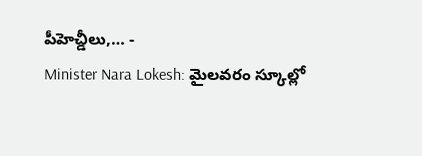పీహెచ్డీలు,… -
Minister Nara Lokesh: మైలవరం స్కూల్లో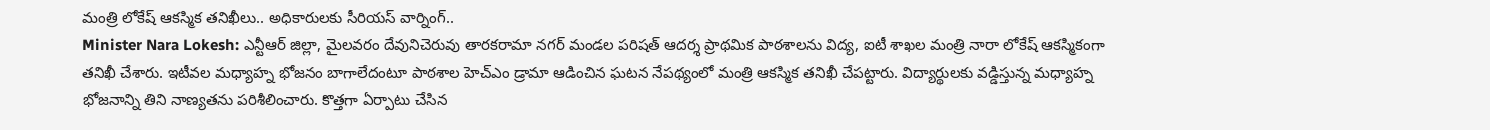మంత్రి లోకేష్ ఆకస్మిక తనిఖీలు.. అధికారులకు సీరియస్ వార్నింగ్..
Minister Nara Lokesh: ఎన్టీఆర్ జిల్లా, మైలవరం దేవునిచెరువు తారకరామా నగర్ మండల పరిషత్ ఆదర్శ ప్రాథమిక పాఠశాలను విద్య, ఐటీ శాఖల మంత్రి నారా లోకేష్ ఆకస్మికంగా తనిఖీ చేశారు. ఇటీవల మధ్యాహ్న భోజనం బాగాలేదంటూ పాఠశాల హెచ్ఎం డ్రామా ఆడించిన ఘటన నేపథ్యంలో మంత్రి ఆకస్మిక తనిఖీ చేపట్టారు. విద్యార్థులకు వడ్డిస్తున్న మధ్యాహ్న భోజనాన్ని తిని నాణ్యతను పరిశీలించారు. కొత్తగా ఏర్పాటు చేసిన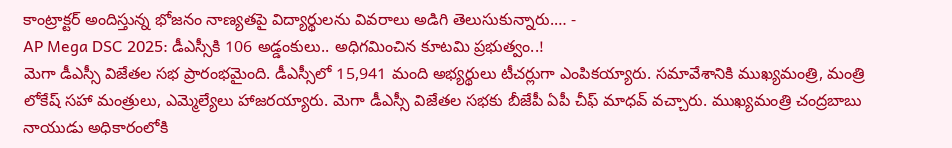కాంట్రాక్టర్ అందిస్తున్న భోజనం నాణ్యతపై విద్యార్థులను వివరాలు అడిగి తెలుసుకున్నారు.… -
AP Mega DSC 2025: డీఎస్సీకి 106 అడ్డంకులు.. అధిగమించిన కూటమి ప్రభుత్వం..!
మెగా డీఎస్సీ విజేతల సభ ప్రారంభమైంది. డీఎస్సీలో 15,941 మంది అభ్యర్థులు టీచర్లుగా ఎంపికయ్యారు. సమావేశానికి ముఖ్యమంత్రి, మంత్రి లోకేష్ సహా మంత్రులు, ఎమ్మెల్యేలు హాజరయ్యారు. మెగా డీఎస్సీ విజేతల సభకు బీజేపీ ఏపీ చీఫ్ మాధవ్ వచ్చారు. ముఖ్యమంత్రి చంద్రబాబు నాయుడు అధికారంలోకి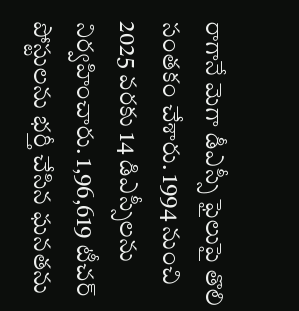రాగానే మెగా డీఎస్సీ ఫైలుపై తొలి సంతకం చేశారు. 1994 నుంచి 2025 వరకు 14 డిఎస్సీలను నిర్వహించారు. 1,96,619 టీచర్ పోస్టులను భర్తీ చేసిన ఘనతను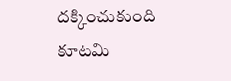దక్కించుకుంది కూటమి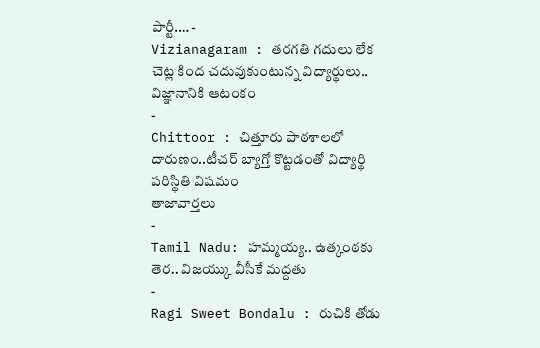పార్టీ.… -
Vizianagaram : తరగతి గదులు లేక చెట్ల కింద చదువుకుంటున్న విద్యార్థులు.. విజ్ఞానానికి ఆటంకం
-
Chittoor : చిత్తూరు పాఠశాలలో దారుణం..టీచర్ బ్యాగ్తో కొట్టడంతో విద్యార్థి పరిస్థితి విషమం
తాజావార్తలు
-
Tamil Nadu: హమ్మయ్య.. ఉత్కంఠకు తెర.. విజయ్కు వీసీకే మద్దతు
-
Ragi Sweet Bondalu : రుచికి తోడు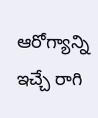ఆరోగ్యాన్ని ఇచ్చే రాగి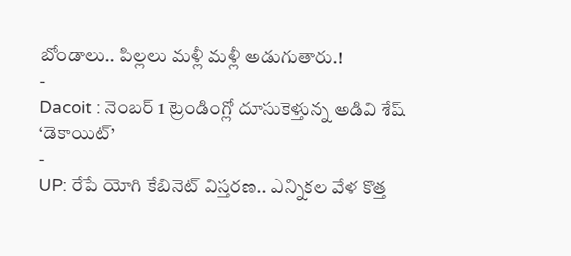బోండాలు.. పిల్లలు మళ్లీ మళ్లీ అడుగుతారు.!
-
Dacoit : నెంబర్ 1 ట్రెండింగ్లో దూసుకెళ్తున్న అడివి శేష్ ‘డెకాయిట్’
-
UP: రేపే యోగి కేబినెట్ విస్తరణ.. ఎన్నికల వేళ కొత్త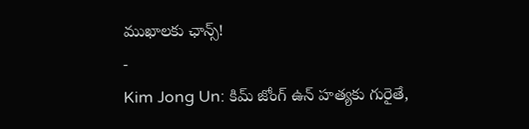ముఖాలకు ఛాన్స్!
-
Kim Jong Un: కిమ్ జోంగ్ ఉన్ హత్యకు గురైతే,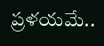ప్రళయమే..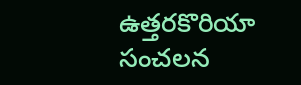ఉత్తరకొరియా సంచలన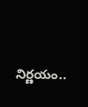నిర్ణయం..